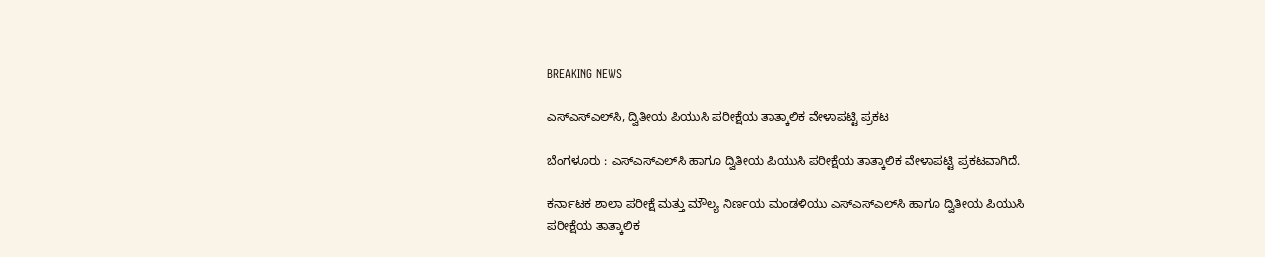BREAKING NEWS

ಎಸ್‌ಎಸ್‌ಎಲ್‌ಸಿ, ದ್ವಿತೀಯ ಪಿಯುಸಿ‌ ಪರೀಕ್ಷೆಯ ತಾತ್ಕಾಲಿಕ ವೇಳಾಪಟ್ಟಿ ಪ್ರಕಟ

ಬೆಂಗಳೂರು : ಎಸ್‌ಎಸ್‌ಎಲ್‌ಸಿ ಹಾಗೂ ದ್ವಿತೀಯ ಪಿಯುಸಿ ಪರೀಕ್ಷೆಯ ತಾತ್ಕಾಲಿಕ ವೇಳಾಪಟ್ಟಿ ಪ್ರಕಟವಾಗಿದೆ.

ಕರ್ನಾಟಕ ಶಾಲಾ ಪರೀಕ್ಷೆ ಮತ್ತು ಮೌಲ್ಯ ನಿರ್ಣಯ ಮಂಡಳಿಯು ಎಸ್‌ಎಸ್‌ಎಲ್‌ಸಿ ಹಾಗೂ ದ್ವಿತೀಯ ಪಿಯುಸಿ ಪರೀಕ್ಷೆಯ ತಾತ್ಕಾಲಿಕ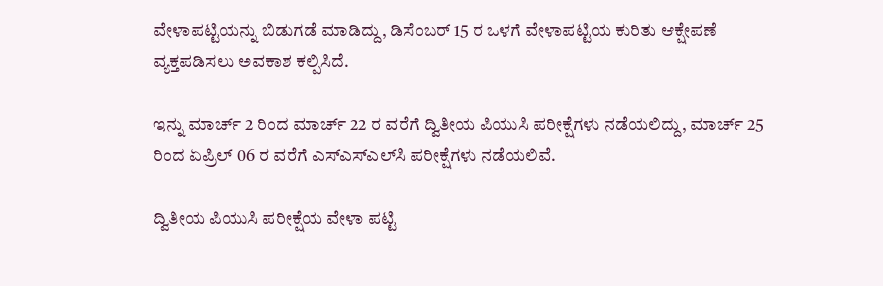ವೇಳಾಪಟ್ಟಿಯನ್ನು ಬಿಡುಗಡೆ ಮಾಡಿದ್ದು, ಡಿಸೆಂಬರ್‌ 15 ರ ಒಳಗೆ ವೇಳಾಪಟ್ಟಿಯ ಕುರಿತು ಆಕ್ಷೇಪಣೆ ವ್ಯಕ್ತಪಡಿಸಲು ಅವಕಾಶ ಕಲ್ಪಿಸಿದೆ.

ಇನ್ನು ಮಾರ್ಚ್‌ 2 ರಿಂದ ಮಾರ್ಚ್‌ 22 ರ ವರೆಗೆ ದ್ವಿತೀಯ ಪಿಯುಸಿ ಪರೀಕ್ಷೆಗಳು ನಡೆಯಲಿದ್ದು, ಮಾರ್ಚ್‌ 25 ರಿಂದ ಏಪ್ರಿಲ್‌ 06 ರ ವರೆಗೆ ಎಸ್‌ಎಸ್‌ಎಲ್‌ಸಿ ಪರೀಕ್ಷೆಗಳು ನಡೆಯಲಿವೆ.

ದ್ವಿತೀಯ ಪಿಯುಸಿ ಪರೀಕ್ಷೆಯ ವೇಳಾ ಪಟ್ಟಿ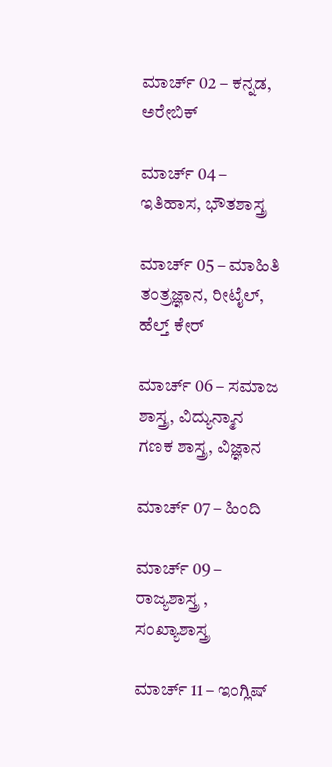ಮಾರ್ಚ್‌ 02 – ಕನ್ನಡ, ಅರೇಬಿಕ್‌

ಮಾರ್ಚ್‌ 04 – ಇತಿಹಾಸ, ಭೌತಶಾಸ್ತ್ರ

ಮಾರ್ಚ್‌ 05 – ಮಾಹಿತಿ ತಂತ್ರಜ್ಞಾನ, ರೀಟೈಲ್‌, ಹೆಲ್ತ್‌ ಕೇರ್‌

ಮಾರ್ಚ್‌ 06 – ಸಮಾಜ ಶಾಸ್ತ್ರ, ವಿದ್ಯುನ್ಮಾನ ಗಣಕ ಶಾಸ್ತ್ರ, ವಿಜ್ಞಾನ

ಮಾರ್ಚ್‌ 07 – ಹಿಂದಿ

ಮಾರ್ಚ್‌ 09 – ರಾಜ್ಯಶಾಸ್ತ್ರ , ಸಂಖ್ಯಾಶಾಸ್ತ್ರ

ಮಾರ್ಚ್‌ 11 – ಇಂಗ್ಲಿಷ್‌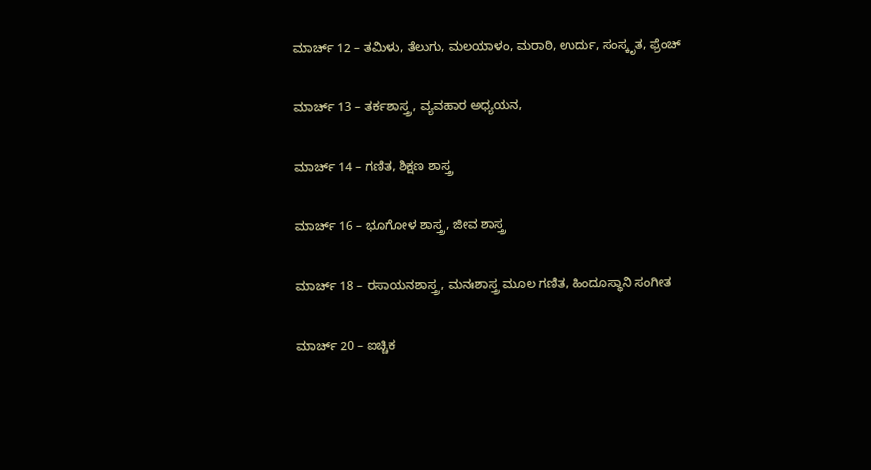ಮಾರ್ಚ್‌ 12 – ತಮಿಳು, ತೆಲುಗು, ಮಲಯಾಳಂ, ಮರಾಠಿ, ಉರ್ದು, ಸಂಸ್ಕೃತ, ಫ್ರೆಂಚ್‌

ಮಾರ್ಚ್‌ 13 – ತರ್ಕಶಾಸ್ತ್ರ, ವ್ಯವಹಾರ ಅಧ್ಯಯನ,

ಮಾರ್ಚ್‌ 14 – ಗಣಿತ, ಶಿಕ್ಷಣ ಶಾಸ್ತ್ರ

ಮಾರ್ಚ್‌ 16 – ಭೂಗೋಳ ಶಾಸ್ತ್ರ, ಜೀವ ಶಾಸ್ತ್ರ

ಮಾರ್ಚ್‌ 18 – ರಸಾಯನಶಾಸ್ತ್ರ, ಮನಃಶಾಸ್ತ್ರ ಮೂಲ ಗಣಿತ, ಹಿಂದೂಸ್ಥಾನಿ ಸಂಗೀತ

ಮಾರ್ಚ್‌ 20 – ಐಚ್ಚಿಕ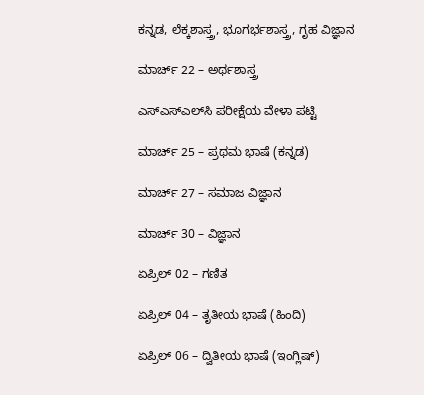ಕನ್ನಡ, ಲೆಕ್ಕಶಾಸ್ತ್ರ, ಭೂಗರ್ಭಶಾಸ್ತ್ರ, ಗೃಹ ವಿಜ್ಞಾನ

ಮಾರ್ಚ್‌ 22 – ಅರ್ಥಶಾಸ್ತ್ರ

ಎಸ್‌ಎಸ್‌ಎಲ್‌ಸಿ ಪರೀಕ್ಷೆಯ ವೇಳಾ ಪಟ್ಟಿ

ಮಾರ್ಚ್‌ 25 – ಪ್ರಥಮ ಭಾಷೆ (ಕನ್ನಡ)

ಮಾರ್ಚ್‌ 27 – ಸಮಾಜ ವಿಜ್ಞಾನ

ಮಾರ್ಚ್‌ 30 – ವಿಜ್ಞಾನ

ಏಪ್ರಿಲ್‌ 02 – ಗಣಿತ

ಏಪ್ರಿಲ್‌ 04 – ತೃತೀಯ ಭಾಷೆ (ಹಿಂದಿ)

ಏಪ್ರಿಲ್‌ 06 – ದ್ವಿತೀಯ ಭಾಷೆ (ಇಂಗ್ಲಿಷ್)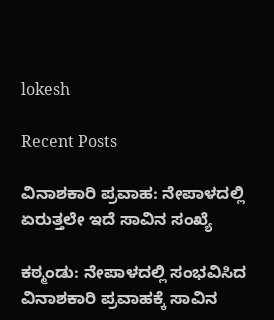lokesh

Recent Posts

ವಿನಾಶಕಾರಿ ಪ್ರವಾಹ: ನೇಪಾಳದಲ್ಲಿ ಏರುತ್ತಲೇ ಇದೆ ಸಾವಿನ ಸಂಖ್ಯೆ

ಕಠ್ಮಂಡು: ನೇಪಾಳದಲ್ಲಿ ಸಂಭವಿಸಿದ ವಿನಾಶಕಾರಿ ಪ್ರವಾಹಕ್ಕೆ ಸಾವಿನ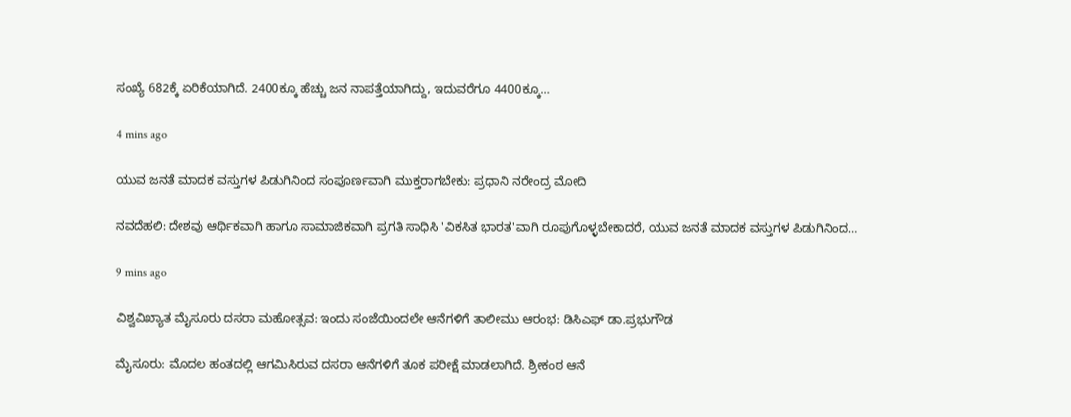ಸಂಖ್ಯೆ 682ಕ್ಕೆ ಏರಿಕೆಯಾಗಿದೆ. 2400ಕ್ಕೂ ಹೆಚ್ಚು ಜನ ನಾಪತ್ತೆಯಾಗಿದ್ದು, ಇದುವರೆಗೂ 4400ಕ್ಕೂ…

4 mins ago

ಯುವ ಜನತೆ ಮಾದಕ ವಸ್ತುಗಳ ಪಿಡುಗಿನಿಂದ ಸಂಪೂರ್ಣವಾಗಿ ಮುಕ್ತರಾಗಬೇಕು: ಪ್ರಧಾನಿ ನರೇಂದ್ರ ಮೋದಿ

ನವದೆಹಲಿ: ದೇಶವು ಆರ್ಥಿಕವಾಗಿ ಹಾಗೂ ಸಾಮಾಜಿಕವಾಗಿ ಪ್ರಗತಿ ಸಾಧಿಸಿ 'ವಿಕಸಿತ ಭಾರತ'ವಾಗಿ ರೂಪುಗೊಳ್ಳಬೇಕಾದರೆ, ಯುವ ಜನತೆ ಮಾದಕ ವಸ್ತುಗಳ ಪಿಡುಗಿನಿಂದ…

9 mins ago

ವಿಶ್ವವಿಖ್ಯಾತ ಮೈಸೂರು ದಸರಾ ಮಹೋತ್ಸವ: ಇಂದು ಸಂಜೆಯಿಂದಲೇ ಆನೆಗಳಿಗೆ ತಾಲೀಮು ಆರಂಭ: ಡಿಸಿಎಫ್‌ ಡಾ.ಪ್ರಭುಗೌಡ

ಮೈಸೂರು: ಮೊದಲ ಹಂತದಲ್ಲಿ ಆಗಮಿಸಿರುವ ದಸರಾ ಆನೆಗಳಿಗೆ ತೂಕ ಪರೀಕ್ಷೆ ಮಾಡಲಾಗಿದೆ. ಶ್ರೀಕಂಠ ಆನೆ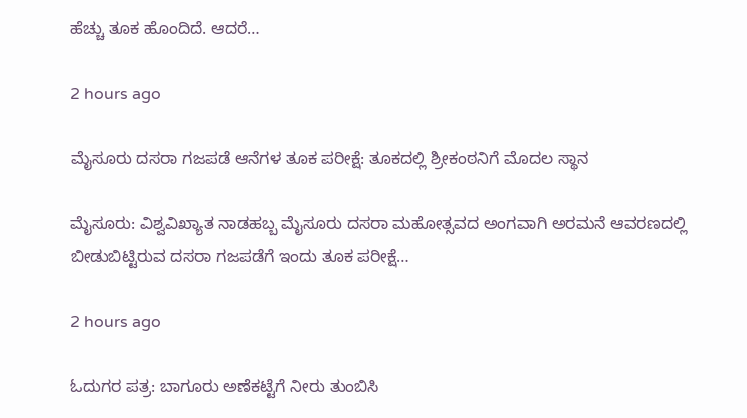ಹೆಚ್ಚು ತೂಕ ಹೊಂದಿದೆ. ಆದರೆ…

2 hours ago

ಮೈಸೂರು ದಸರಾ ಗಜಪಡೆ ಆನೆಗಳ ತೂಕ ಪರೀಕ್ಷೆ: ತೂಕದಲ್ಲಿ ಶ್ರೀಕಂಠನಿಗೆ ಮೊದಲ ಸ್ಥಾನ

ಮೈಸೂರು: ವಿಶ್ವವಿಖ್ಯಾತ ನಾಡಹಬ್ಬ ಮೈಸೂರು ದಸರಾ ಮಹೋತ್ಸವದ ಅಂಗವಾಗಿ ಅರಮನೆ ಆವರಣದಲ್ಲಿ ಬೀಡುಬಿಟ್ಟಿರುವ ದಸರಾ ಗಜಪಡೆಗೆ ಇಂದು ತೂಕ ಪರೀಕ್ಷೆ…

2 hours ago

ಓದುಗರ ಪತ್ರ: ಬಾಗೂರು ಅಣೆಕಟ್ಟೆಗೆ ನೀರು ತುಂಬಿಸಿ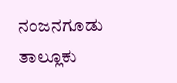ನಂಜನಗೂಡು ತಾಲ್ಲೂಕು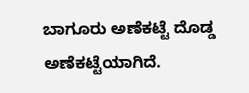ಬಾಗೂರು ಅಣೆಕಟ್ಟೆ ದೊಡ್ಡ ಅಣೆಕಟ್ಟೆಯಾಗಿದೆ.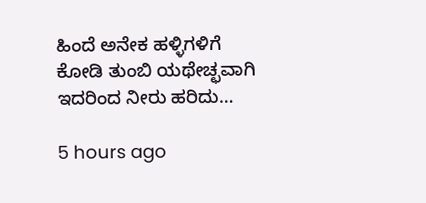ಹಿಂದೆ ಅನೇಕ ಹಳ್ಳಿಗಳಿಗೆ ಕೋಡಿ ತುಂಬಿ ಯಥೇಚ್ಛವಾಗಿ ಇದರಿಂದ ನೀರು ಹರಿದು…

5 hours ago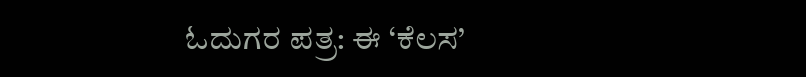ಓದುಗರ ಪತ್ರ: ಈ ‘ಕೆಲಸ’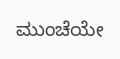ಮುಂಚೆಯೇ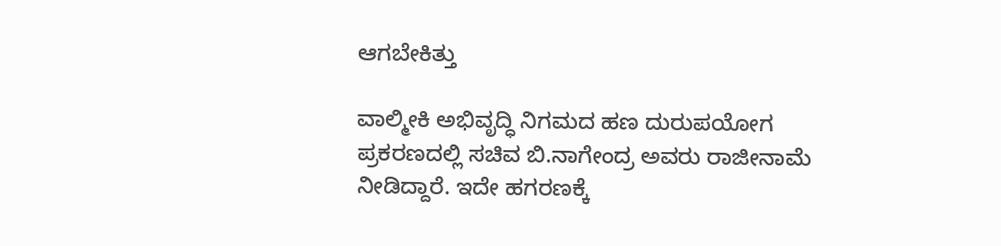ಆಗಬೇಕಿತ್ತು

ವಾಲ್ಮೀಕಿ ಅಭಿವೃದ್ಧಿ ನಿಗಮದ ಹಣ ದುರುಪಯೋಗ ಪ್ರಕರಣದಲ್ಲಿ ಸಚಿವ ಬಿ.ನಾಗೇಂದ್ರ ಅವರು ರಾಜೀನಾಮೆ ನೀಡಿದ್ದಾರೆ. ಇದೇ ಹಗರಣಕ್ಕೆ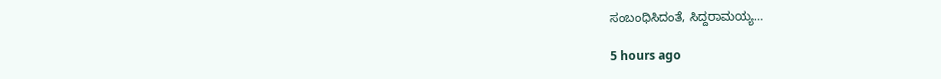ಸಂಬಂಧಿಸಿದಂತೆ, ಸಿದ್ದರಾಮಯ್ಯ…

5 hours ago